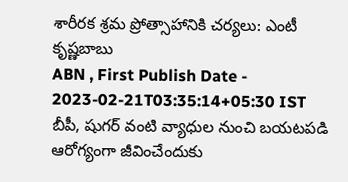శారీరక శ్రమ ప్రోత్సాహానికి చర్యలు: ఎంటీ కృష్ణబాబు
ABN , First Publish Date - 2023-02-21T03:35:14+05:30 IST
బీపీ, షుగర్ వంటి వ్యాధుల నుంచి బయటపడి ఆరోగ్యంగా జీవించేందుకు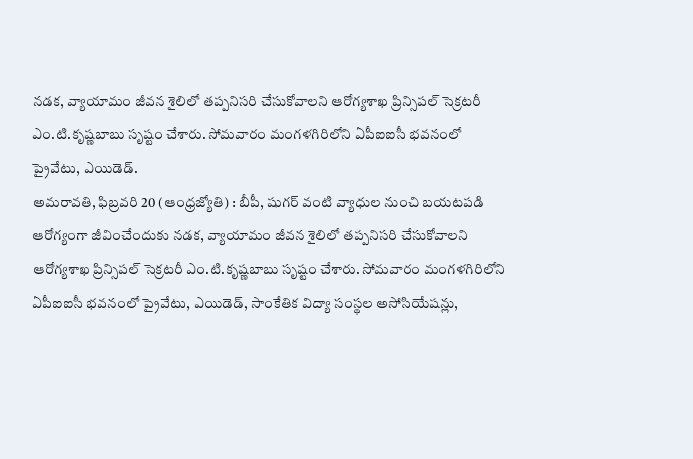నడక, వ్యాయామం జీవన శైలిలో తప్పనిసరి చేసుకోవాలని ఆరోగ్యశాఖ ప్రిన్సిపల్ సెక్రటరీ ఎం.టి.కృష్ణబాబు సృష్టం చేశారు. సోమవారం మంగళగిరిలోని ఏపీఐఐసీ భవనంలో ప్రైవేటు, ఎయిడెడ్.
అమరావతి, ఫిబ్రవరి 20 (ఆంధ్రజ్యోతి) : బీపీ, షుగర్ వంటి వ్యాధుల నుంచి బయటపడి ఆరోగ్యంగా జీవించేందుకు నడక, వ్యాయామం జీవన శైలిలో తప్పనిసరి చేసుకోవాలని ఆరోగ్యశాఖ ప్రిన్సిపల్ సెక్రటరీ ఎం.టి.కృష్ణబాబు సృష్టం చేశారు. సోమవారం మంగళగిరిలోని ఏపీఐఐసీ భవనంలో ప్రైవేటు, ఎయిడెడ్, సాంకేతిక విద్యా సంస్థల అసోసియేషన్లు,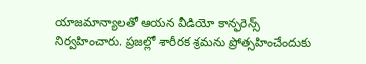యాజమాన్యాలతో ఆయన వీడియో కాన్ఫరెన్స్ నిర్వహించారు. ప్రజల్లో శారీరక శ్రమను ప్రోత్సహించేందుకు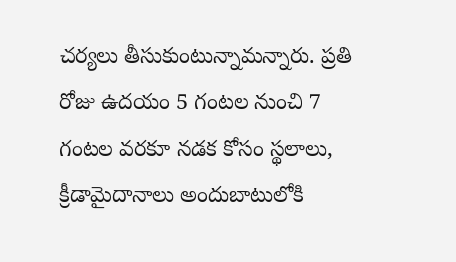చర్యలు తీసుకుంటున్నామన్నారు. ప్రతి రోజు ఉదయం 5 గంటల నుంచి 7 గంటల వరకూ నడక కోసం స్థలాలు, క్రీడామైదానాలు అందుబాటులోకి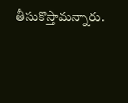తీసుకొస్తామన్నారు.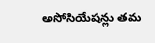అసోసియేషన్లు తమ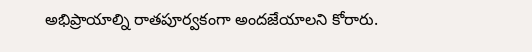అభిప్రాయాల్ని రాతపూర్వకంగా అందజేయాలని కోరారు.